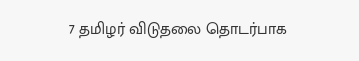7 தமிழர் விடுதலை தொடர்பாக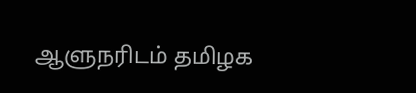ஆளுநரிடம் தமிழக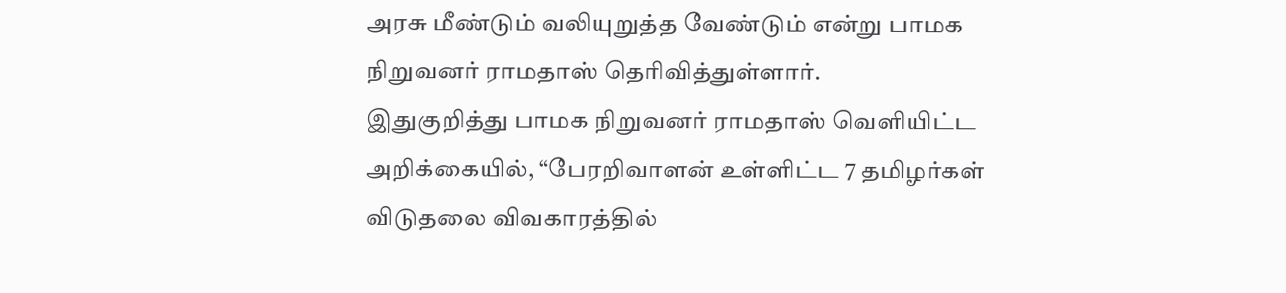அரசு மீண்டும் வலியுறுத்த வேண்டும் என்று பாமக நிறுவனர் ராமதாஸ் தெரிவித்துள்ளார்.
இதுகுறித்து பாமக நிறுவனர் ராமதாஸ் வெளியிட்ட அறிக்கையில், “பேரறிவாளன் உள்ளிட்ட 7 தமிழர்கள் விடுதலை விவகாரத்தில்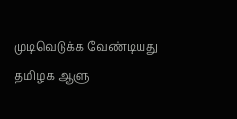முடிவெடுக்க வேண்டியது தமிழக ஆளு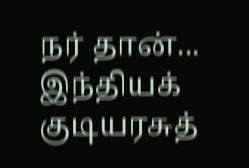நர் தான்... இந்தியக் குடியரசுத்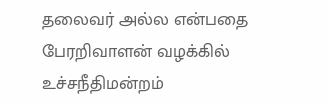தலைவர் அல்ல என்பதை பேரறிவாளன் வழக்கில் உச்சநீதிமன்றம்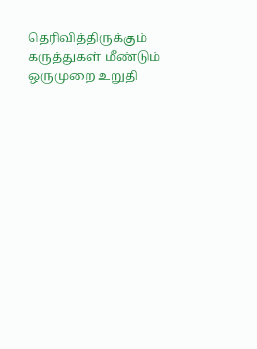தெரிவித்திருக்கும் கருத்துகள் மீண்டும் ஒருமுறை உறுதி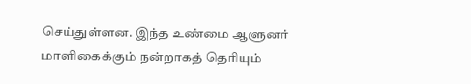செய்துள்ளன. இந்த உண்மை ஆளுனர் மாளிகைக்கும் நன்றாகத் தெரியும்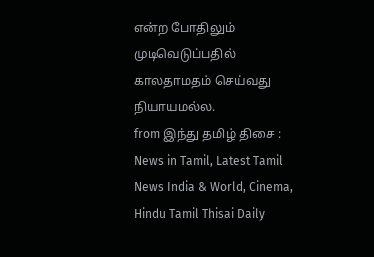என்ற போதிலும் முடிவெடுப்பதில் காலதாமதம் செய்வது நியாயமல்ல.
from இந்து தமிழ் திசை : News in Tamil, Latest Tamil News India & World, Cinema, Hindu Tamil Thisai Daily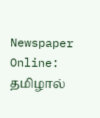Newspaper Online: தமிழால்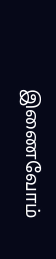இணைவோம்